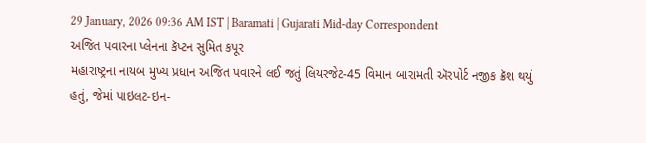29 January, 2026 09:36 AM IST | Baramati | Gujarati Mid-day Correspondent
અજિત પવારના પ્લેનના કૅપ્ટન સુમિત કપૂર
મહારાષ્ટ્રના નાયબ મુખ્ય પ્રધાન અજિત પવારને લઈ જતું લિયરજેટ-45 વિમાન બારામતી ઍરપોર્ટ નજીક ક્રૅશ થયું હતું, જેમાં પાઇલટ-ઇન-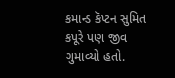કમાન્ડ કૅપ્ટન સુમિત કપૂરે પણ જીવ ગુમાવ્યો હતો.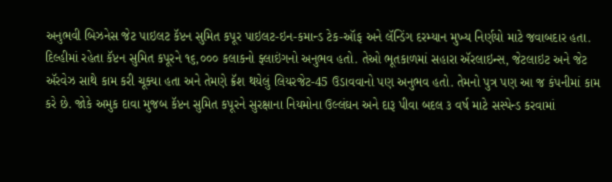અનુભવી બિઝનેસ જેટ પાઇલટ કૅપ્ટન સુમિત કપૂર પાઇલટ-ઇન-કમાન્ડ ટેક-ઑફ અને લૅન્ડિંગ દરમ્યાન મુખ્ય નિર્ણયો માટે જવાબદાર હતા. દિલ્હીમાં રહેતા કૅપ્ટન સુમિત કપૂરને ૧૬,૦૦૦ કલાકનો ફ્લાઇંગનો અનુભવ હતો. તેઓ ભૂતકાળમાં સહારા ઍરલાઇન્સ, જેટલાઇટ અને જેટ ઍરવેઝ સાથે કામ કરી ચૂક્યા હતા અને તેમણે ક્રૅશ થયેલું લિયરજેટ-45 ઉડાવવાનો પણ અનુભવ હતો. તેમનો પુત્ર પણ આ જ કંપનીમાં કામ કરે છે. જોકે અમુક દાવા મુજબ કૅપ્ટન સુમિત કપૂરને સુરક્ષાના નિયમોના ઉલ્લંઘન અને દારૂ પીવા બદલ ૩ વર્ષ માટે સસ્પેન્ડ કરવામાં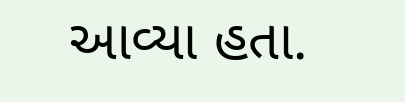આવ્યા હતા.